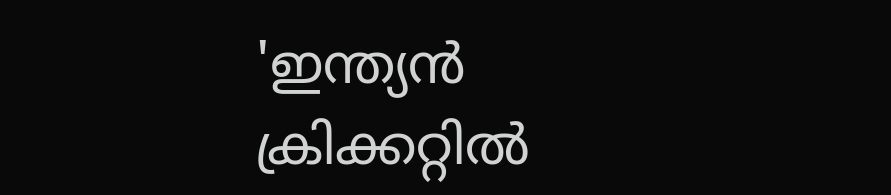'ഇന്ത്യൻ ക്രിക്കറ്റിൽ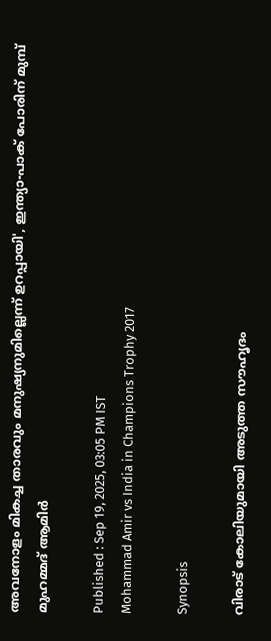അവനോളം മികച്ച താരവും മനുഷ്യനുമില്ലെന്ന് ഉറപ്പായി', ഇന്ത്യാ-പാക് പോരിന് മുമ്പ് മുഹമ്മദ് ആമിര്‍

Published : Sep 19, 2025, 03:05 PM IST
Mohammad Amir vs India in Champions Trophy 2017

Synopsis

വിരാട് കോലിയുമായി അടുത്ത സൗഹൃദം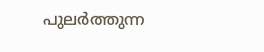പുലര്‍ത്തുന്ന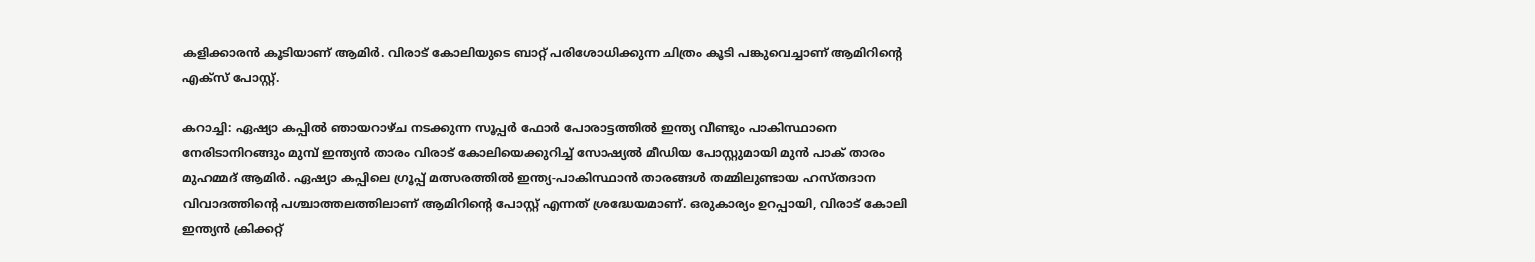കളിക്കാരൻ കൂടിയാണ് ആമിര്‍. വിരാട് കോലിയുടെ ബാറ്റ് പരിശോധിക്കുന്ന ചിത്രം കൂടി പങ്കുവെച്ചാണ് ആമിറിന്‍റെ എക്സ് പോസ്റ്റ്.

കറാച്ചി: ഏഷ്യാ കപ്പില്‍ ഞായറാഴ്ച നടക്കുന്ന സൂപ്പര്‍ ഫോര്‍ പോരാട്ടത്തില്‍ ഇന്ത്യ വീണ്ടും പാകിസ്ഥാനെ നേരിടാനിറങ്ങും മുമ്പ് ഇന്ത്യൻ താരം വിരാട് കോലിയെക്കുറിച്ച് സോഷ്യല്‍ മീഡിയ പോസ്റ്റുമായി മുന്‍ പാക് താരം മുഹമ്മദ് ആമിര്‍. ഏഷ്യാ കപ്പിലെ ഗ്രൂപ്പ് മത്സരത്തില്‍ ഇന്ത്യ-പാകിസ്ഥാന്‍ താരങ്ങള്‍ തമ്മിലുണ്ടായ ഹസ്തദാന വിവാദത്തിന്‍റെ പശ്ചാത്തലത്തിലാണ് ആമിറിന്‍റെ പോസ്റ്റ് എന്നത് ശ്രദ്ധേയമാണ്. ഒരുകാര്യം ഉറപ്പായി, വിരാട് കോലി ഇന്ത്യൻ ക്രിക്കറ്റ്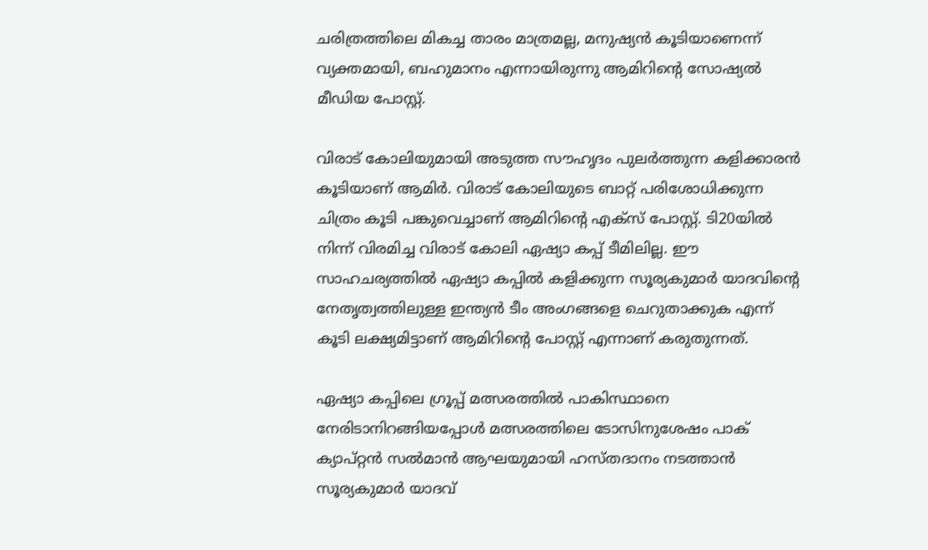ചരിത്രത്തിലെ മികച്ച താരം മാത്രമല്ല, മനുഷ്യൻ കൂടിയാണെന്ന് വ്യക്തമായി, ബഹുമാനം എന്നായിരുന്നു ആമിറിന്‍റെ സോഷ്യല്‍ മീഡിയ പോസ്റ്റ്.

വിരാട് കോലിയുമായി അടുത്ത സൗഹൃദം പുലര്‍ത്തുന്ന കളിക്കാരൻ കൂടിയാണ് ആമിര്‍. വിരാട് കോലിയുടെ ബാറ്റ് പരിശോധിക്കുന്ന ചിത്രം കൂടി പങ്കുവെച്ചാണ് ആമിറിന്‍റെ എക്സ് പോസ്റ്റ്. ടി20യില്‍ നിന്ന് വിരമിച്ച വിരാട് കോലി ഏഷ്യാ കപ്പ് ടീമിലില്ല. ഈ സാഹചര്യത്തില്‍ ഏഷ്യാ കപ്പില്‍ കളിക്കുന്ന സൂര്യകുമാര്‍ യാദവിന്‍റെ നേതൃത്വത്തിലുള്ള ഇന്ത്യൻ ടീം അംഗങ്ങളെ ചെറുതാക്കുക എന്ന് കൂടി ലക്ഷ്യമിട്ടാണ് ആമിറിന്‍റെ പോസ്റ്റ് എന്നാണ് കരുതുന്നത്.

ഏഷ്യാ കപ്പിലെ ഗ്രൂപ്പ് മത്സരത്തില്‍ പാകിസ്ഥാനെ നേരിടാനിറങ്ങിയപ്പോള്‍ മത്സരത്തിലെ ടോസിനുശേഷം പാക് ക്യാപ്റ്റൻ സല്‍മാന്‍ ആഘയുമായി ഹസ്തദാനം നടത്താന്‍ സൂര്യകുമാര്‍ യാദവ്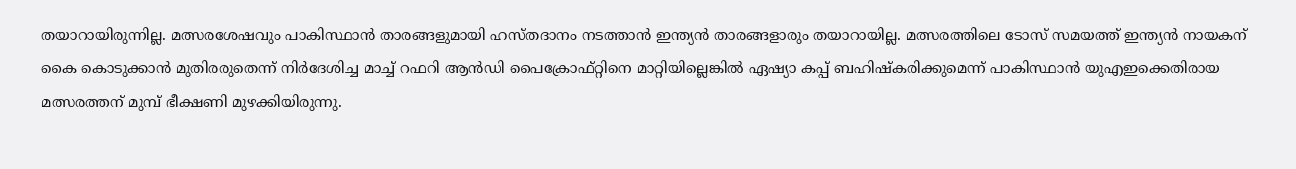തയാറായിരുന്നില്ല. മത്സരശേഷവും പാകിസ്ഥാന്‍ താരങ്ങളുമായി ഹസ്തദാനം നടത്താന്‍ ഇന്ത്യൻ താരങ്ങളാരും തയാറായില്ല. മത്സരത്തിലെ ടോസ് സമയത്ത് ഇന്ത്യൻ നായകന് കൈ കൊടുക്കാന്‍ മുതിരരുതെന്ന് നിര്‍ദേശിച്ച മാച്ച് റഫറി ആന്‍ഡി പൈക്രോഫ്റ്റിനെ മാറ്റിയില്ലെങ്കില്‍ ഏഷ്യാ കപ്പ് ബഹിഷ്കരിക്കുമെന്ന് പാകിസ്ഥാന്‍ യുഎഇക്കെതിരായ മത്സരത്തന് മുമ്പ് ഭീക്ഷണി മുഴക്കിയിരുന്നു.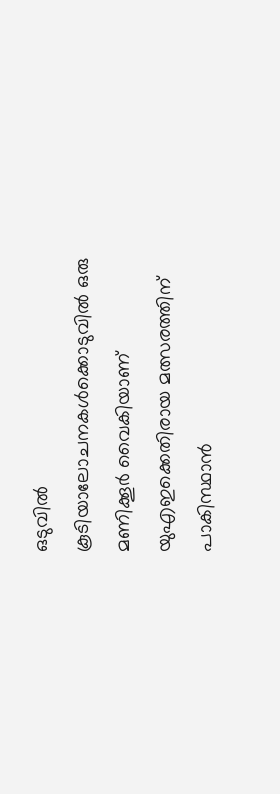ഒടുവില്‍ കൂടിയാലോചനകള്‍ക്കൊടുവില്‍ ഒരു മണിക്കൂര്‍ വൈകിയാണ് യുഎഇക്കെതിരായ മത്സരത്തിന് പാകിസ്ഥാന്‍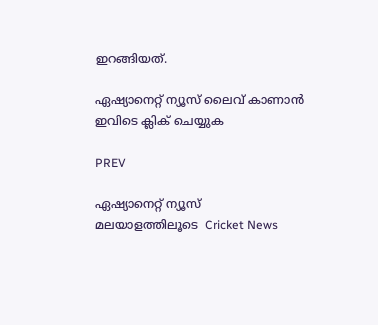ഇറങ്ങിയത്.

ഏഷ്യാനെറ്റ് ന്യൂസ് ലൈവ് കാണാന്‍ ഇവിടെ ക്ലിക് ചെയ്യുക

PREV

ഏഷ്യാനെറ്റ് ന്യൂസ് മലയാളത്തിലൂടെ  Cricket News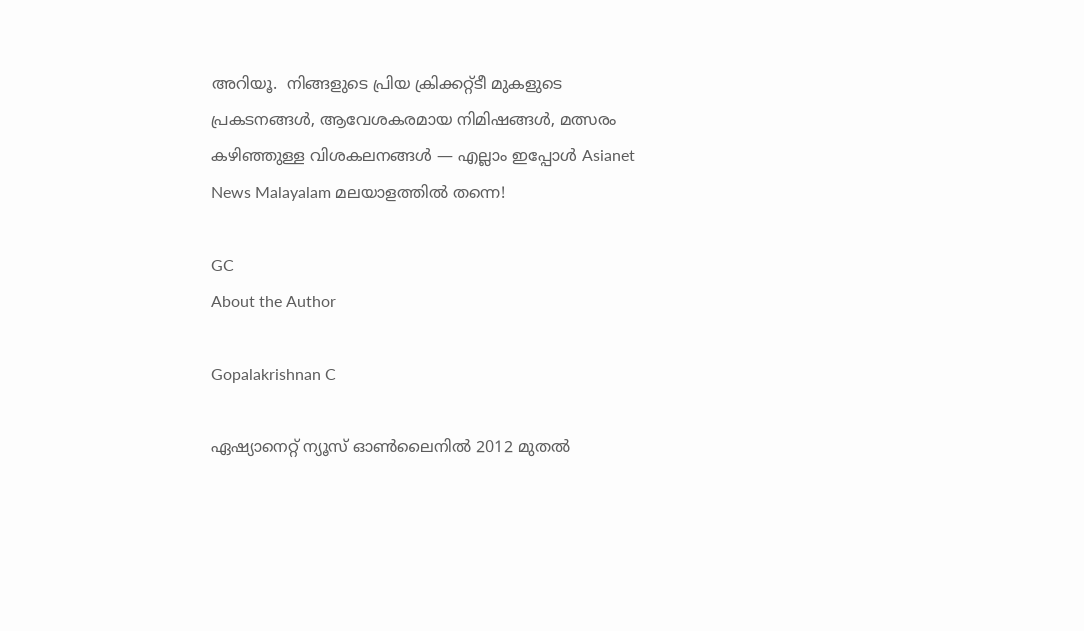അറിയൂ.  നിങ്ങളുടെ പ്രിയ ക്രിക്കറ്റ്ടീ മുകളുടെ പ്രകടനങ്ങൾ, ആവേശകരമായ നിമിഷങ്ങൾ, മത്സരം കഴിഞ്ഞുള്ള വിശകലനങ്ങൾ — എല്ലാം ഇപ്പോൾ Asianet News Malayalam മലയാളത്തിൽ തന്നെ!

GC
About the Author

Gopalakrishnan C

ഏഷ്യാനെറ്റ് ന്യൂസ് ഓണ്‍ലൈനില്‍ 2012 മുതല്‍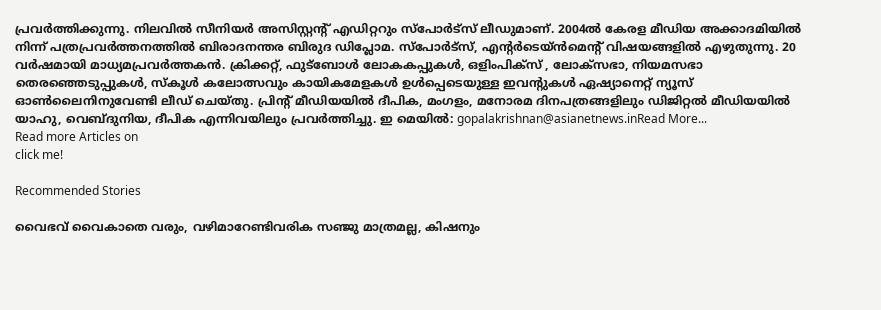പ്രവര്‍ത്തിക്കുന്നു. നിലവില്‍ സീനിയര്‍ അസിസ്റ്റന്‍റ് എഡിറ്ററും സ്പോർട്സ് ലീഡുമാണ്. 2004ൽ കേരള മീഡിയ അക്കാദമിയില്‍ നിന്ന് പത്രപ്രവര്‍ത്തനത്തില്‍ ബിരാദനന്തര ബിരുദ ഡിപ്ലോമ. സ്പോര്‍ട്സ്, എന്‍റര്‍ടെയ്ൻമെന്‍റ് വിഷയങ്ങളില്‍ എഴുതുന്നു. 20 വര്‍ഷമായി മാധ്യമപ്രവര്‍ത്തകൻ. ക്രിക്കറ്റ്, ഫുട്ബോള്‍ ലോകകപ്പുകൾ, ഒളിംപിക്സ് , ലോക്സഭാ, നിയമസഭാ തെരഞ്ഞെടുപ്പുകള്‍, സ്കൂള്‍ കലോത്സവും കായികമേളകള്‍ ഉള്‍പ്പെടെയുള്ള ഇവന്‍റുകള്‍ ഏഷ്യാനെറ്റ് ന്യൂസ് ഓണ്‍ലൈനിനുവേണ്ടി ലീഡ് ചെയ്തു. പ്രിന്‍റ് മീഡിയയില്‍ ദീപിക, മംഗളം, മനോരമ ദിനപത്രങ്ങളിലും ഡിജിറ്റൽ മീഡിയയില്‍ യാഹു, വെബ്ദുനിയ, ദീപിക എന്നിവയിലും പ്രവര്‍ത്തിച്ചു. ഇ മെയില്‍: gopalakrishnan@asianetnews.inRead More...
Read more Articles on
click me!

Recommended Stories

വൈഭവ് വൈകാതെ വരും, വഴിമാറേണ്ടിവരിക സഞ്ജു മാത്രമല്ല, കിഷനും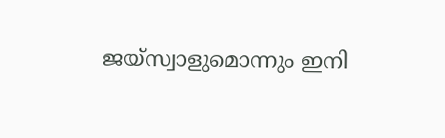ജയ്സ്വാളുമൊന്നും ഇനി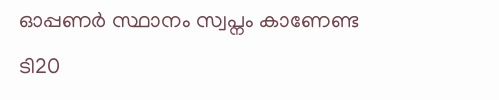ഓപ്പണര്‍ സ്ഥാനം സ്വപ്നം കാണേണ്ട
ടി20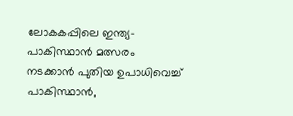ലോകകപ്പിലെ ഇന്ത്യ-പാകിസ്ഥാന്‍ മത്സരം നടക്കാന്‍ പുതിയ ഉപാധിവെച്ച് പാകിസ്ഥാൻ,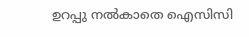ഉറപ്പു നല്‍കാതെ ഐസിസി